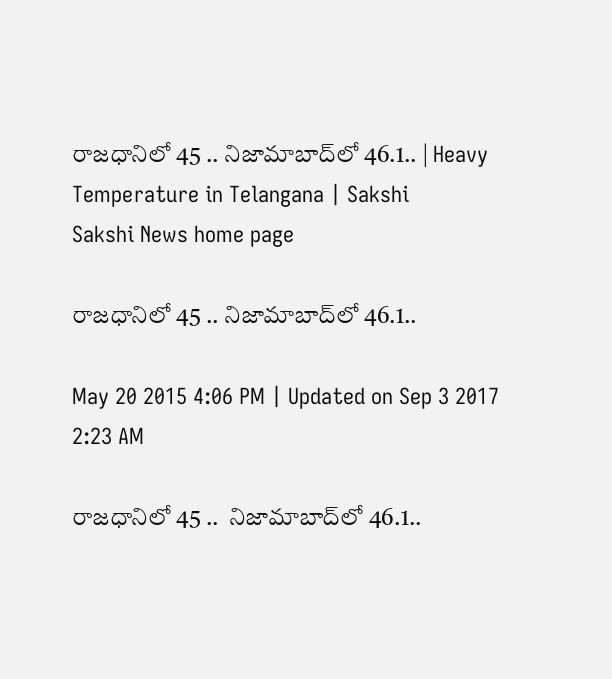రాజధానిలో 45 .. నిజామాబాద్‌లో 46.1.. | Heavy Temperature in Telangana | Sakshi
Sakshi News home page

రాజధానిలో 45 .. నిజామాబాద్‌లో 46.1..

May 20 2015 4:06 PM | Updated on Sep 3 2017 2:23 AM

రాజధానిలో 45 ..  నిజామాబాద్‌లో 46.1..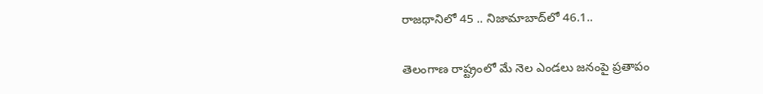రాజధానిలో 45 .. నిజామాబాద్‌లో 46.1..

తెలంగాణ రాష్ట్రంలో మే నెల ఎండలు జనంపై ప్రతాపం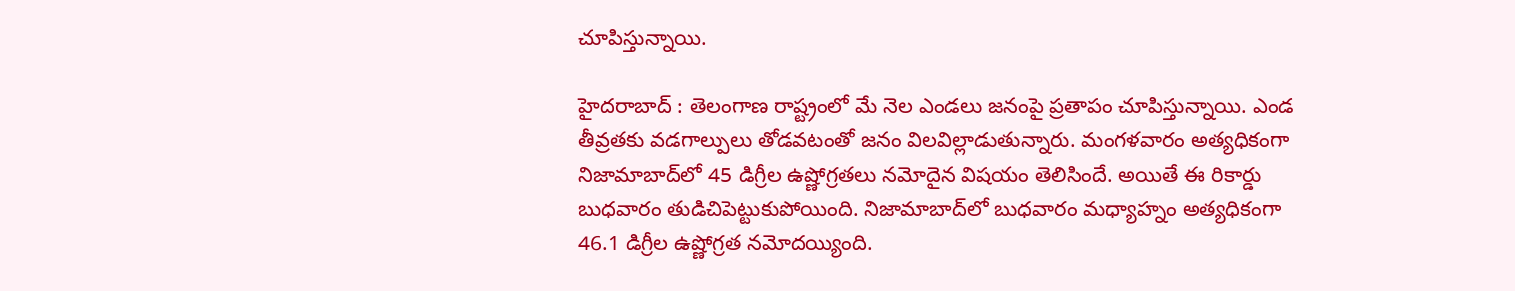చూపిస్తున్నాయి.

హైదరాబాద్ : తెలంగాణ రాష్ట్రంలో మే నెల ఎండలు జనంపై ప్రతాపం చూపిస్తున్నాయి. ఎండ తీవ్రతకు వడగాల్పులు తోడవటంతో జనం విలవిల్లాడుతున్నారు. మంగళవారం అత్యధికంగా నిజామాబాద్‌లో 45 డిగ్రీల ఉష్ణోగ్రతలు నమోదైన విషయం తెలిసిందే. అయితే ఈ రికార్డు బుధవారం తుడిచిపెట్టుకుపోయింది. నిజామాబాద్‌లో బుధవారం మధ్యాహ్నం అత్యధికంగా 46.1 డిగ్రీల ఉష్ణోగ్రత నమోదయ్యింది.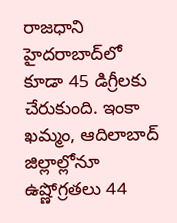రాజధాని హైదరాబాద్‌లో కూడా 45 డిగ్రీలకు చేరుకుంది. ఇంకా ఖమ్మం, ఆదిలాబాద్ జిల్లాల్లోనూ ఉష్ణోగ్రతలు 44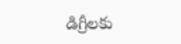డిగ్రీలకు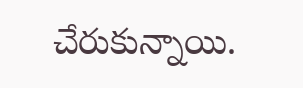చేరుకున్నాయి.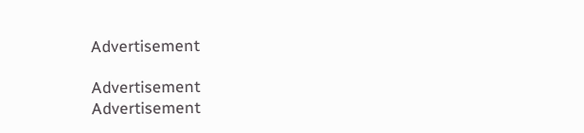Advertisement

Advertisement
Advertisement